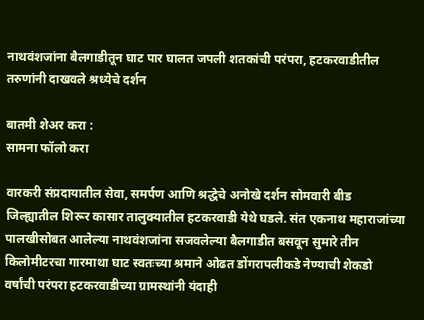नाथवंशजांना बैलगाडीतून घाट पार घालत जपली शतकांची परंपरा, हटकरवाडीतील तरुणांनी दाखवले श्रध्येचे दर्शन

बातमी शेअर करा :
सामना फॉलो करा

वारकरी संप्रदायातील सेवा, समर्पण आणि श्रद्धेचे अनोखे दर्शन सोमवारी बीड जिल्ह्यातील शिरूर कासार तालुक्यातील हटकरवाडी येथे घडले. संत एकनाथ महाराजांच्या पालखीसोबत आलेल्या नाथवंशजांना सजवलेल्या बैलगाडीत बसवून सुमारे तीन किलोमीटरचा गारमाथा घाट स्वतःच्या श्रमाने ओढत डोंगरापलीकडे नेण्याची शेकडो वर्षांची परंपरा हटकरवाडीच्या ग्रामस्थांनी यंदाही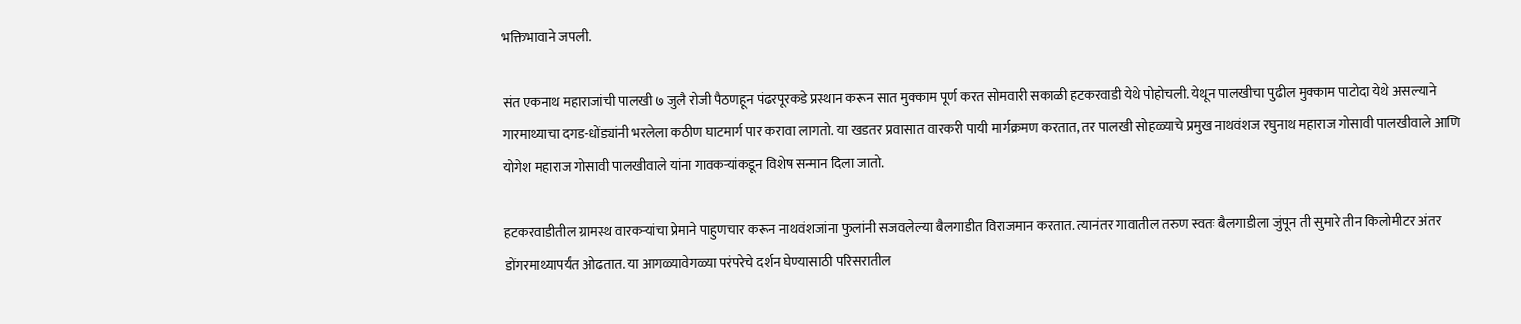भक्तिभावाने जपली.

संत एकनाथ महाराजांची पालखी ७ जुलै रोजी पैठणहून पंढरपूरकडे प्रस्थान करून सात मुक्काम पूर्ण करत सोमवारी सकाळी हटकरवाडी येथे पोहोचली. येथून पालखीचा पुढील मुक्काम पाटोदा येथे असल्याने गारमाथ्याचा दगड-धोंड्यांनी भरलेला कठीण घाटमार्ग पार करावा लागतो. या खडतर प्रवासात वारकरी पायी मार्गक्रमण करतात, तर पालखी सोहळ्याचे प्रमुख नाथवंशज रघुनाथ महाराज गोसावी पालखीवाले आणि योगेश महाराज गोसावी पालखीवाले यांना गावकऱ्यांकडून विशेष सन्मान दिला जातो.

हटकरवाडीतील ग्रामस्थ वारकऱ्यांचा प्रेमाने पाहुणचार करून नाथवंशजांना फुलांनी सजवलेल्या बैलगाडीत विराजमान करतात. त्यानंतर गावातील तरुण स्वतः बैलगाडीला जुंपून ती सुमारे तीन किलोमीटर अंतर डोंगरमाथ्यापर्यंत ओढतात. या आगळ्यावेगळ्या परंपरेचे दर्शन घेण्यासाठी परिसरातील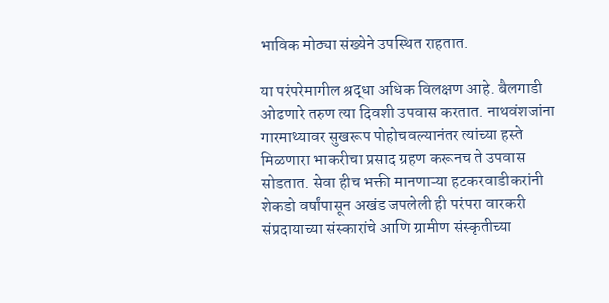भाविक मोठ्या संख्येने उपस्थित राहतात.

या परंपरेमागील श्रद्धा अधिक विलक्षण आहे. बैलगाडी ओढणारे तरुण त्या दिवशी उपवास करतात. नाथवंशजांना गारमाथ्यावर सुखरूप पोहोचवल्यानंतर त्यांच्या हस्ते मिळणारा भाकरीचा प्रसाद ग्रहण करूनच ते उपवास सोडतात. सेवा हीच भक्ती मानणाऱ्या हटकरवाडीकरांनी शेकडो वर्षांपासून अखंड जपलेली ही परंपरा वारकरी संप्रदायाच्या संस्कारांचे आणि ग्रामीण संस्कृतीच्या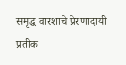समृद्ध वारशाचे प्रेरणादायी प्रतीक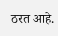ठरत आहे.